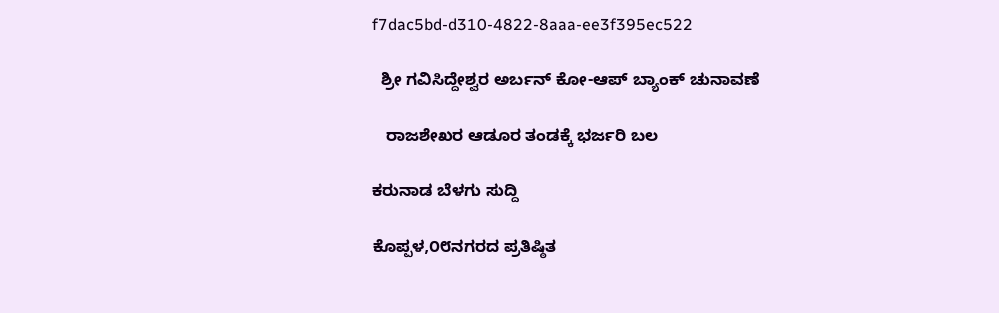f7dac5bd-d310-4822-8aaa-ee3f395ec522

  ಶ್ರೀ ಗವಿಸಿದ್ದೇಶ್ವರ ಅರ್ಬನ್ ಕೋ-ಆಪ್ ಬ್ಯಾಂಕ್ ಚುನಾವಣೆ

   ರಾಜಶೇಖರ ಆಡೂರ ತಂಡಕ್ಕೆ ಭರ್ಜರಿ ಬಲ

ಕರುನಾಡ ಬೆಳಗು ಸುದ್ದಿ

ಕೊಪ್ಪಳ,೦೮ನಗರದ ಪ್ರತಿಷ್ಠಿತ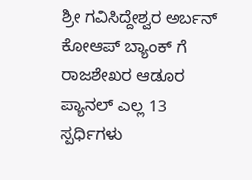ಶ್ರೀ ಗವಿಸಿದ್ದೇಶ್ವರ ಅರ್ಬನ್ ಕೋಆಪ್ ಬ್ಯಾಂಕ್ ಗೆ ರಾಜಶೇಖರ ಆಡೂರ ಪ್ಯಾನಲ್ ಎಲ್ಲ 13 ಸ್ಪರ್ಧಿಗಳು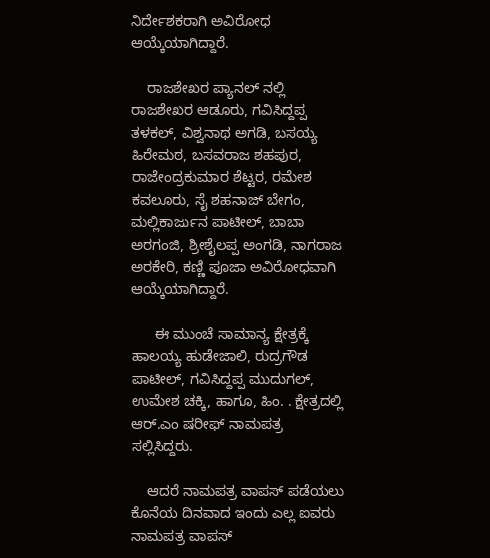ನಿರ್ದೇಶಕರಾಗಿ ಅವಿರೋಧ ಆಯ್ಕೆಯಾಗಿದ್ದಾರೆ.

    ರಾಜಶೇಖರ ಪ್ಯಾನಲ್ ನಲ್ಲಿ ರಾಜಶೇಖರ ಆಡೂರು, ಗವಿಸಿದ್ದಪ್ಪ ತಳಕಲ್, ವಿಶ್ವನಾಥ ಅಗಡಿ, ಬಸಯ್ಯ ಹಿರೇಮಠ, ಬಸವರಾಜ ಶಹಪುರ, ರಾಜೇಂದ್ರಕುಮಾರ ಶೆಟ್ಟರ, ರಮೇಶ ಕವಲೂರು, ಸೈ‌ ಶಹನಾಜ್ ಬೇಗಂ, ಮಲ್ಲಿಕಾರ್ಜುನ ಪಾಟೀಲ್, ಬಾಬಾ ಅರಗಂಜಿ, ಶ್ರೀಶೈಲಪ್ಪ ಅಂಗಡಿ, ನಾಗರಾಜ ಅರಕೇರಿ, ಕಣ್ಣಿ ಪೂಜಾ ಅವಿರೋಧವಾಗಿ ಆಯ್ಕೆಯಾಗಿದ್ದಾರೆ.

      ಈ ಮುಂಚೆ ಸಾಮಾನ್ಯ ಕ್ಷೇತ್ರಕ್ಕೆ ಹಾಲಯ್ಯ ಹುಡೇಜಾಲಿ, ರುದ್ರಗೌಡ ಪಾಟೀಲ್, ಗವಿಸಿದ್ದಪ್ಪ ಮುದುಗಲ್, ಉಮೇಶ ಚಕ್ಕಿ, ಹಾಗೂ, ಹಿಂ. . ಕ್ಷೇತ್ರದಲ್ಲಿ ಆರ್.ಎಂ ಷರೀಫ್ ನಾಮಪತ್ರ ಸಲ್ಲಿಸಿದ್ದರು.

    ಆದರೆ ನಾಮಪತ್ರ ವಾಪಸ್ ಪಡೆಯಲು ಕೊನೆಯ ದಿನವಾದ ಇಂದು ಎಲ್ಲ ಐವರು ನಾಮಪತ್ರ ವಾಪಸ್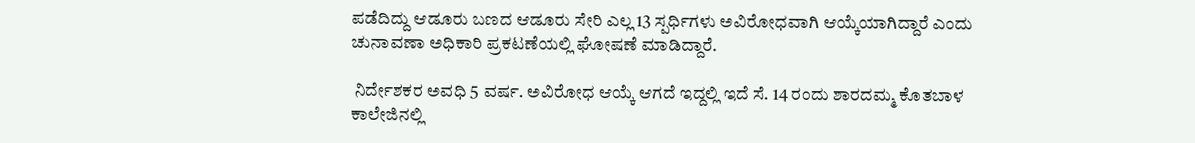ಪಡೆದಿದ್ದು ಆಡೂರು ಬಣದ ಆಡೂರು ಸೇರಿ ಎಲ್ಲ 13 ಸ್ಪರ್ಧಿಗಳು ಅವಿರೋಧವಾಗಿ ಆಯ್ಕೆಯಾಗಿದ್ದಾರೆ ಎಂದು ಚುನಾವಣಾ ಅಧಿಕಾರಿ ಪ್ರಕಟಣೆಯಲ್ಲಿ ಘೋಷಣೆ ಮಾಡಿದ್ದಾರೆ.

 ನಿರ್ದೇಶಕರ ಅವಧಿ 5 ವರ್ಷ. ಅವಿರೋಧ ಆಯ್ಕೆ ಆಗದೆ ಇದ್ದಲ್ಲಿ ಇದೆ ಸೆ. 14 ರಂದು ಶಾರದಮ್ಮ ಕೊತಬಾಳ ಕಾಲೇಜಿನಲ್ಲಿ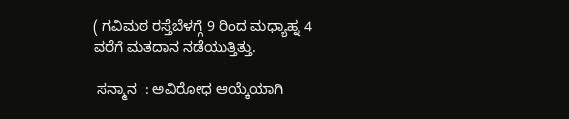( ಗವಿಮಠ ರಸ್ತೆಬೆಳಗ್ಗೆ 9 ರಿಂದ ಮಧ್ಯಾಹ್ನ 4 ವರೆಗೆ ಮತದಾನ ನಡೆಯುತ್ತಿತ್ತು.

 ಸನ್ಮಾನ  : ಅವಿರೋಧ ಆಯ್ಕೆಯಾಗಿ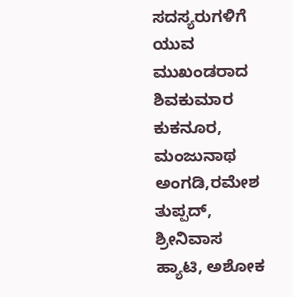ಸದಸ್ಯರುಗಳಿಗೆ ಯುವ ಮುಖಂಡರಾದ ಶಿವಕುಮಾರ ಕುಕನೂರ, ಮಂಜುನಾಥ ಅಂಗಡಿ,ರಮೇಶ ತುಪ್ಪದ್‌,  ಶ್ರೀನಿವಾಸ ಹ್ಯಾಟಿ, ಅಶೋಕ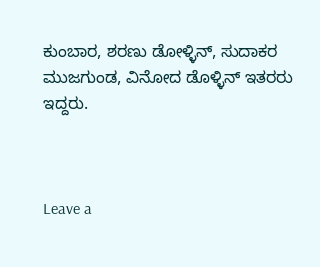ಕುಂಬಾರ, ಶರಣು ಡೋಳ್ಳಿನ್‌, ಸುದಾಕರ ಮುಜಗುಂಡ, ವಿನೋದ ಡೊಳ್ಳಿನ್‌ ಇತರರು ಇದ್ದರು.



Leave a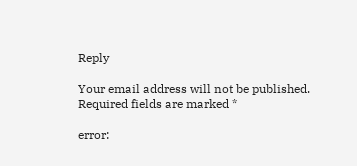Reply

Your email address will not be published. Required fields are marked *

error: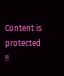Content is protected !!